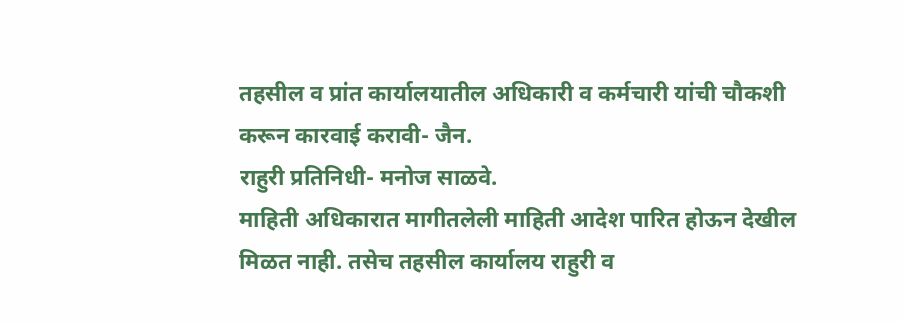तहसील व प्रांत कार्यालयातील अधिकारी व कर्मचारी यांची चौकशी करून कारवाई करावी- जैन.
राहुरी प्रतिनिधी- मनोज साळवे.
माहिती अधिकारात मागीतलेली माहिती आदेश पारित होऊन देखील मिळत नाही. तसेच तहसील कार्यालय राहुरी व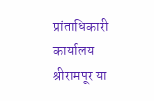प्रांताधिकारी कार्यालय श्रीरामपूर या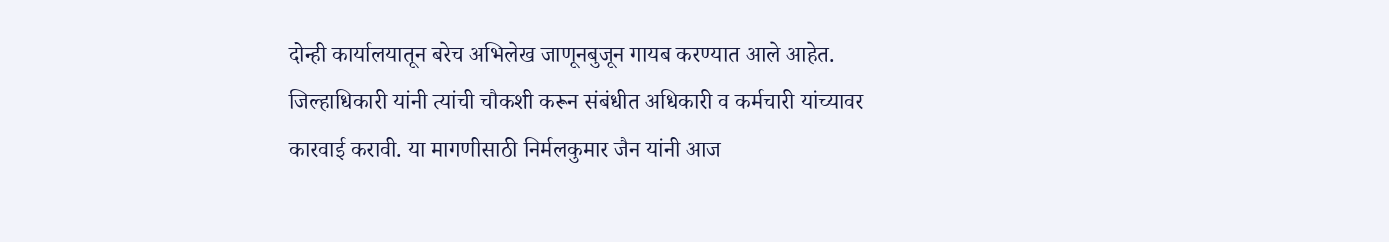दोन्ही कार्यालयातून बरेच अभिलेख जाणूनबुजून गायब करण्यात आले आहेत. जिल्हाधिकारी यांनी त्यांची चौकशी करून संबंधीत अधिकारी व कर्मचारी यांच्यावर कारवाई करावी. या मागणीसाठी निर्मलकुमार जैन यांनी आज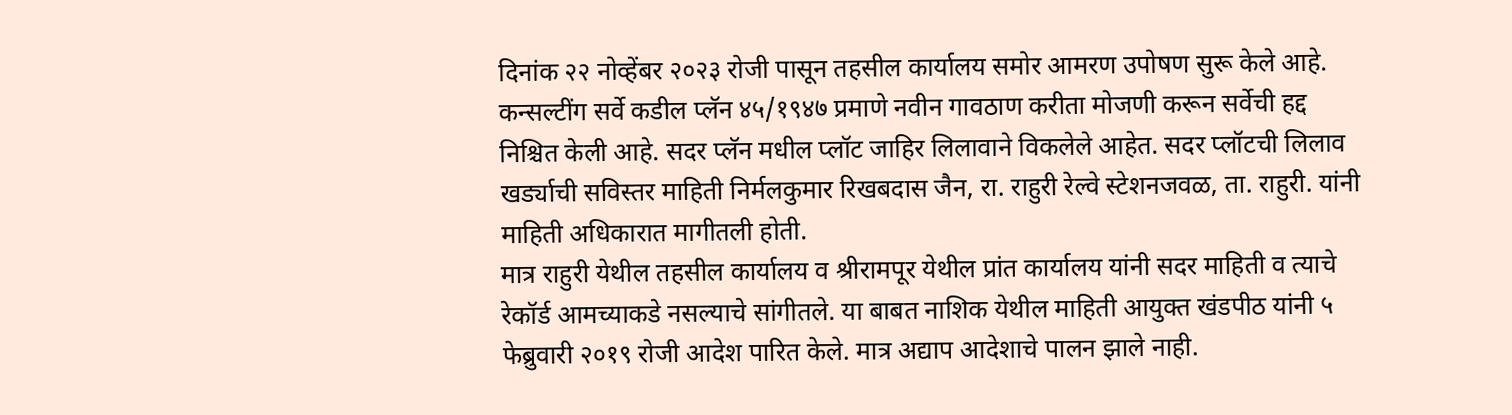दिनांक २२ नोव्हेंबर २०२३ रोजी पासून तहसील कार्यालय समोर आमरण उपोषण सुरू केले आहे.
कन्सल्टींग सर्वे कडील प्लॅन ४५/१९४७ प्रमाणे नवीन गावठाण करीता मोजणी करून सर्वेची हद्द निश्चित केली आहे. सदर प्लॅन मधील प्लॉट जाहिर लिलावाने विकलेले आहेत. सदर प्लॉटची लिलाव खर्ड्याची सविस्तर माहिती निर्मलकुमार रिखबदास जैन, रा. राहुरी रेल्वे स्टेशनजवळ, ता. राहुरी. यांनी माहिती अधिकारात मागीतली होती.
मात्र राहुरी येथील तहसील कार्यालय व श्रीरामपूर येथील प्रांत कार्यालय यांनी सदर माहिती व त्याचे रेकॉर्ड आमच्याकडे नसल्याचे सांगीतले. या बाबत नाशिक येथील माहिती आयुक्त खंडपीठ यांनी ५ फेब्रुवारी २०१९ रोजी आदेश पारित केले. मात्र अद्याप आदेशाचे पालन झाले नाही.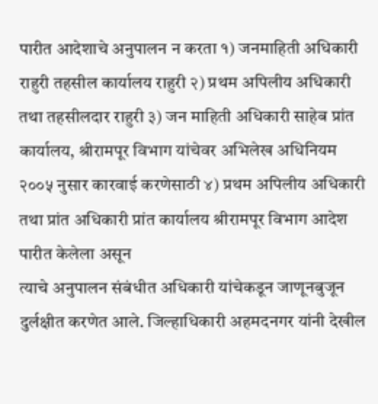पारीत आदेशाचे अनुपालन न करता १) जनमाहिती अधिकारी राहुरी तहसील कार्यालय राहुरी २) प्रथम अपिलीय अधिकारी तथा तहसीलदार राहुरी ३) जन माहिती अधिकारी साहेब प्रांत कार्यालय, श्रीरामपूर विभाग यांचेवर अभिलेख अधिनियम २००५ नुसार कारवाई करणेसाठी ४) प्रथम अपिलीय अधिकारी तथा प्रांत अधिकारी प्रांत कार्यालय श्रीरामपूर विभाग आदेश पारीत केलेला असून
त्याचे अनुपालन संबंधीत अधिकारी यांचेकडून जाणूनबुजून दुर्लक्षीत करणेत आले. जिल्हाधिकारी अहमदनगर यांनी देखील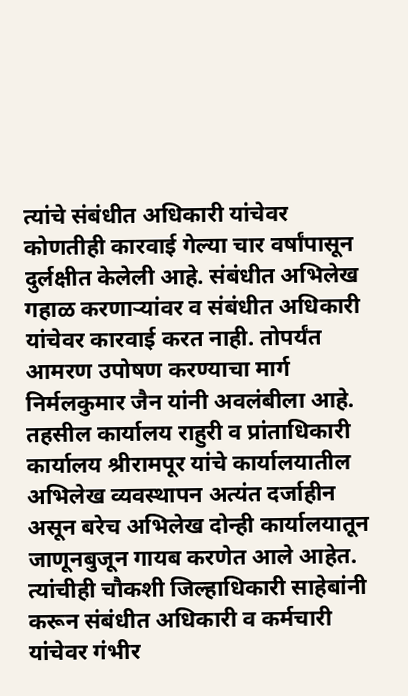त्यांचे संबंधीत अधिकारी यांचेवर कोणतीही कारवाई गेल्या चार वर्षांपासून दुर्लक्षीत केलेली आहे. संबंधीत अभिलेख गहाळ करणाऱ्यांवर व संबंधीत अधिकारी यांचेवर कारवाई करत नाही. तोपर्यंत आमरण उपोषण करण्याचा मार्ग निर्मलकुमार जैन यांनी अवलंबीला आहे.
तहसील कार्यालय राहुरी व प्रांताधिकारी कार्यालय श्रीरामपूर यांचे कार्यालयातील अभिलेख व्यवस्थापन अत्यंत दर्जाहीन असून बरेच अभिलेख दोन्ही कार्यालयातून जाणूनबुजून गायब करणेत आले आहेत. त्यांचीही चौकशी जिल्हाधिकारी साहेबांनी करून संबंधीत अधिकारी व कर्मचारी यांचेवर गंभीर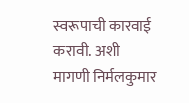स्वरूपाची कारवाई करावी. अशी मागणी निर्मलकुमार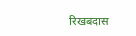रिखबदास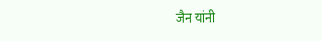जैन यांनी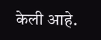केली आहे.